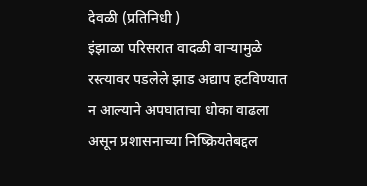देवळी (प्रतिनिधी )
इंझाळा परिसरात वादळी वाऱ्यामुळे रस्त्यावर पडलेले झाड अद्याप हटविण्यात न आल्याने अपघाताचा धोका वाढला असून प्रशासनाच्या निष्क्रियतेबद्दल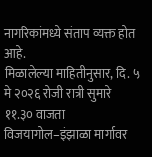नागरिकांमध्ये संताप व्यक्त होत आहे.
मिळालेल्या माहितीनुसार, दि. ५ मे २०२६ रोजी रात्री सुमारे ११.३० वाजता विजयागोल–इंझाळा मार्गावर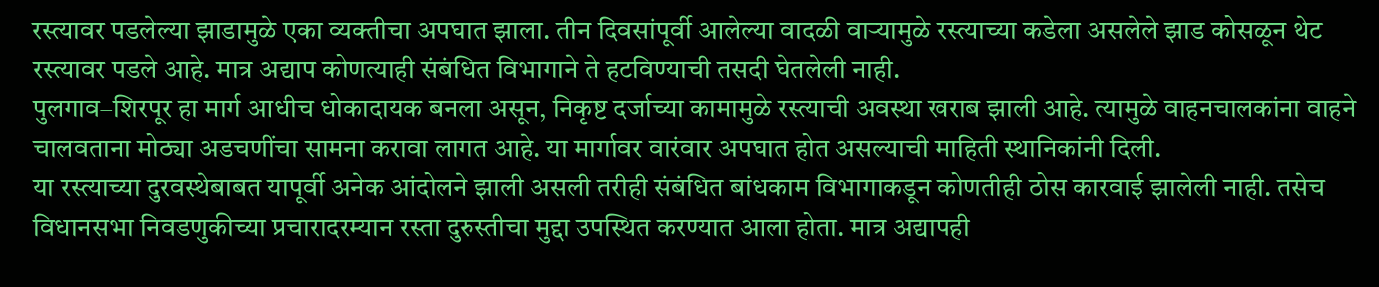रस्त्यावर पडलेल्या झाडामुळे एका व्यक्तीचा अपघात झाला. तीन दिवसांपूर्वी आलेल्या वादळी वाऱ्यामुळे रस्त्याच्या कडेला असलेले झाड कोसळून थेट रस्त्यावर पडले आहे. मात्र अद्याप कोणत्याही संबंधित विभागाने ते हटविण्याची तसदी घेतलेली नाही.
पुलगाव–शिरपूर हा मार्ग आधीच धोकादायक बनला असून, निकृष्ट दर्जाच्या कामामुळे रस्त्याची अवस्था खराब झाली आहे. त्यामुळे वाहनचालकांना वाहने चालवताना मोठ्या अडचणींचा सामना करावा लागत आहे. या मार्गावर वारंवार अपघात होत असल्याची माहिती स्थानिकांनी दिली.
या रस्त्याच्या दुरवस्थेबाबत यापूर्वी अनेक आंदोलने झाली असली तरीही संबंधित बांधकाम विभागाकडून कोणतीही ठोस कारवाई झालेली नाही. तसेच विधानसभा निवडणुकीच्या प्रचारादरम्यान रस्ता दुरुस्तीचा मुद्दा उपस्थित करण्यात आला होता. मात्र अद्यापही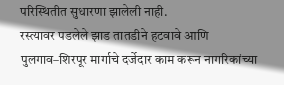परिस्थितीत सुधारणा झालेली नाही.
रस्त्यावर पडलेले झाड तातडीने हटवावे आणि पुलगाव–शिरपूर मार्गाचे दर्जेदार काम करून नागरिकांच्या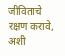जीविताचे रक्षण करावे, अशी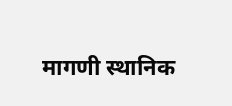मागणी स्थानिक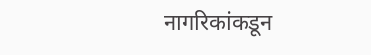नागरिकांकडून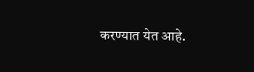करण्यात येत आहे.